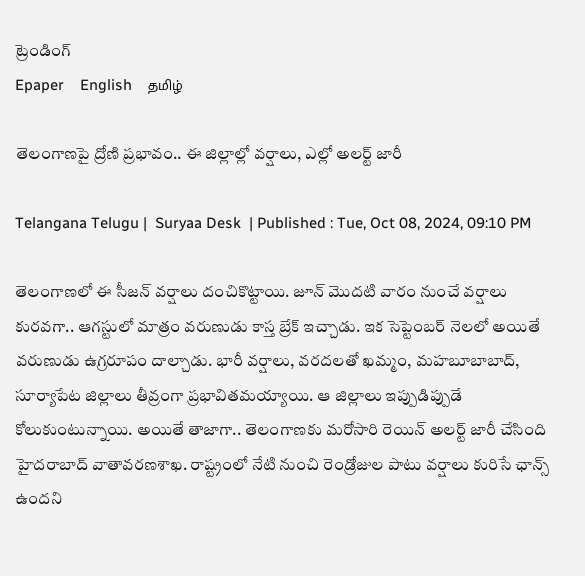ట్రెండింగ్
Epaper    English    தமிழ்

తెలంగాణపై ద్రోణి ప్రభావం.. ఈ జిల్లాల్లో వర్షాలు, ఎల్లో అలర్ట్ జారీ

Telangana Telugu |  Suryaa Desk  | Published : Tue, Oct 08, 2024, 09:10 PM

తెలంగాణలో ఈ సీజన్ వర్షాలు దంచికొట్టాయి. జూన్ మెుదటి వారం నుంచే వర్షాలు కురవగా.. ఆగస్టులో మాత్రం వరుణుడు కాస్త బ్రేక్ ఇచ్చాడు. ఇక సెప్టెంబర్ నెలలో అయితే వరుణుడు ఉగ్రరూపం దాల్చాడు. భారీ వర్షాలు, వరదలతో ఖమ్మం, మహబూబాబాద్, సూర్యాపేట జిల్లాలు తీవ్రంగా ప్రభావితమయ్యాయి. ఆ జిల్లాలు ఇప్పుడిప్పుడే కోలుకుంటున్నాయి. అయితే తాజాగా.. తెలంగాణకు మరోసారి రెయిన్ అలర్ట్ జారీ చేసింది హైదరాబాద్ వాతావరణశాఖ. రాష్ట్రంలో నేటి నుంచి రెండ్రోజుల పాటు వర్షాలు కురిసే ఛాన్స్ ఉందని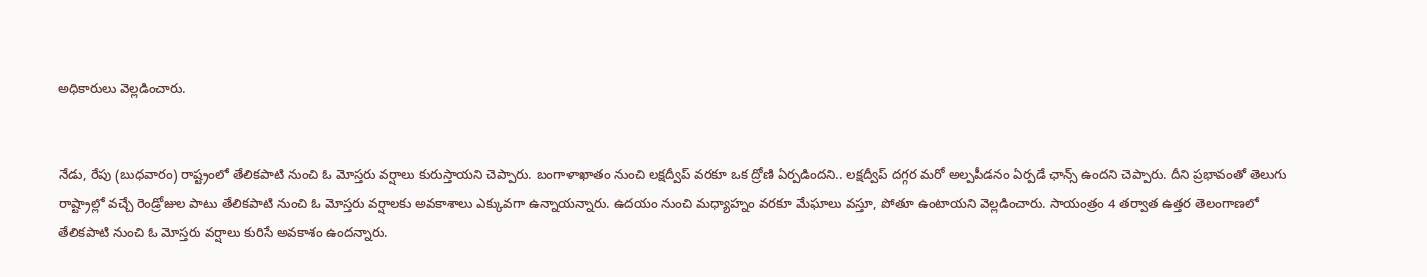అధికారులు వెల్లడించారు.


నేడు, రేపు (బుధ‌వారం) రాష్ట్రంలో తేలిక‌పాటి నుంచి ఓ మోస్తరు వర్షాలు కురుస్తాయని చెప్పారు. బంగాళాఖాతం నుంచి లక్షద్వీప్ వరకూ ఒక ద్రోణి ఏర్పడిందని.. లక్షద్వీప్ దగ్గర మరో అల్పపీడనం ఏర్పడే ఛాన్స్ ఉందని చెప్పారు. దీని ప్రభావంతో తెలుగు రాష్ట్రాల్లో వచ్చే రెండ్రోజుల పాటు తేలికపాటి నుంచి ఓ మోస్తరు వర్షాలకు అవకాశాలు ఎక్కువగా ఉన్నాయన్నారు. ఉదయం నుంచి మధ్యాహ్నం వరకూ మేఘాలు వస్తూ, పోతూ ఉంటాయని వెల్లడించారు. సాయంత్రం 4 తర్వాత ఉత్తర తెలంగాణలో తేలికపాటి నుంచి ఓ మోస్తరు వర్షాలు కురిసే అవకాశం ఉందన్నారు.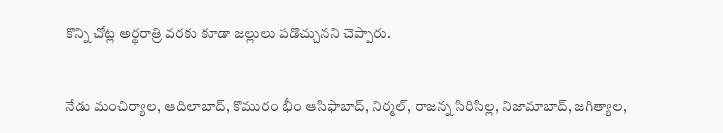కొన్ని చోట్ల అర్థరాత్రి వరకు కూడా జల్లులు పడొచ్చునని చెప్పారు.


నేడు మంచిర్యాల‌, ఆదిలాబాద్, కొమురం భీం ఆసిఫాబాద్, నిర్మల్, రాజ‌న్న సిరిసిల్ల, నిజామాబాద్, జ‌గిత్యాల‌,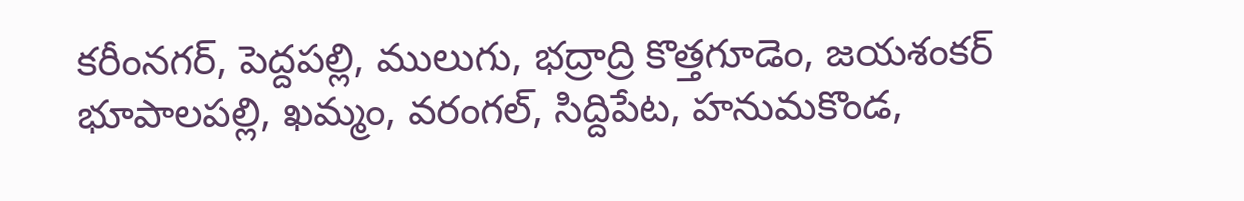క‌రీంన‌గ‌ర్, పెద్దపల్లి, ములుగు, భ‌ద్రాద్రి కొత్తగూడెం, జ‌య‌శంక‌ర్ భూపాల‌ప‌ల్లి, ఖ‌మ్మం, వ‌రంగ‌ల్, సిద్దిపేట‌, హనుమ‌కొండ‌,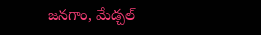జ‌న‌గాం, మేడ్చల్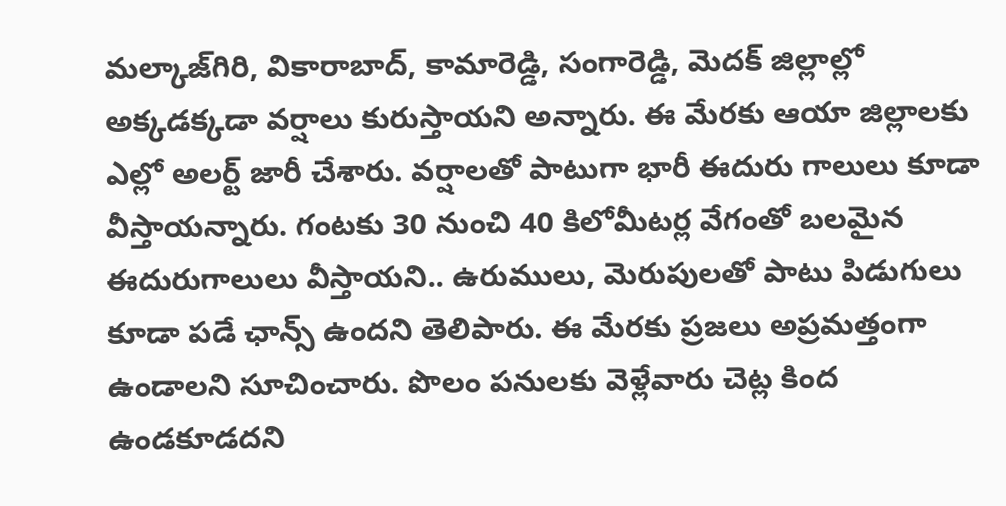మ‌ల్కాజ్‌గిరి, వికారాబాద్, కామారెడ్డి, సంగారెడ్డి, మెద‌క్ జిల్లాల్లో అక్కడక్కడా వర్షాలు కురుస్తాయని అన్నారు. ఈ మేరకు ఆయా జిల్లాలకు ఎల్లో అలర్ట్ జారీ చేశారు. వర్షాలతో పాటుగా భారీ ఈదురు గాలులు కూడా వీస్తాయన్నారు. గంట‌కు 30 నుంచి 40 కిలోమీట‌ర్ల వేగంతో బలమైన ఈదురుగాలులు వీస్తాయని.. ఉరుములు, మెరుపులతో పాటు పిడుగులు కూడా పడే ఛాన్స్ ఉందని తెలిపారు. ఈ మేరకు ప్రజలు అప్రమత్తంగా ఉండాలని సూచించారు. పొలం పనులకు వెళ్లేవారు చెట్ల కింద ఉండకూడదని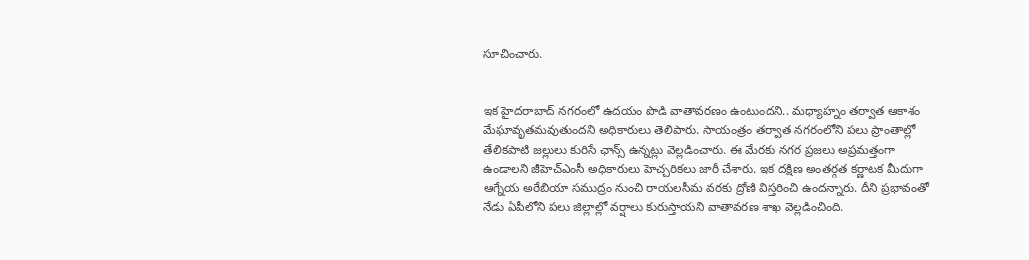సూచించారు.


ఇక హైదరాబాద్ నగరంలో ఉదయం పొడి వాతావరణం ఉంటుందని.. మధ్యాహ్నం తర్వాత ఆకాశం మేఘావృతమవుతుందని అధికారులు తెలిపారు. సాయంత్రం తర్వాత నగరంలోని పలు ప్రాంతాల్లో తేలికపాటి జల్లులు కురిసే ఛాన్స్ ఉన్నట్లు వెల్లడించారు. ఈ మేరకు నగర ప్రజలు అప్రమత్తంగా ఉండాలని జీహెచ్‌ఎంసీ అధికారులు హెచ్చరికలు జారీ చేశారు. ఇక దక్షిణ అంతర్గత కర్ణాటక మీదుగా ఆగ్నేయ అరేబియా సముద్రం నుంచి రాయలసీమ వరకు ద్రోణి విస్తరించి ఉందన్నారు. దీని ప్రభావంతో నేడు ఏపీలోని పలు జిల్లాల్లో వర్షాలు కురుస్తాయని వాతావరణ శాఖ వెల్లడించింది.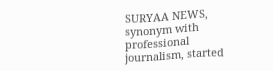SURYAA NEWS, synonym with professional journalism, started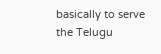basically to serve the Telugu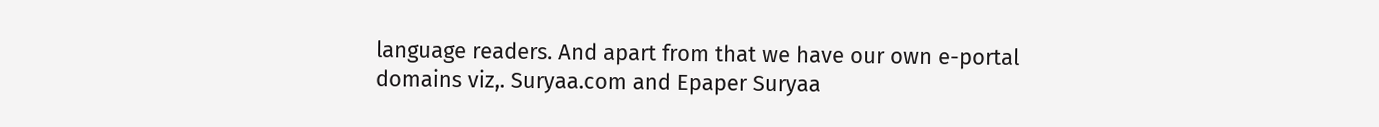language readers. And apart from that we have our own e-portal domains viz,. Suryaa.com and Epaper Suryaa